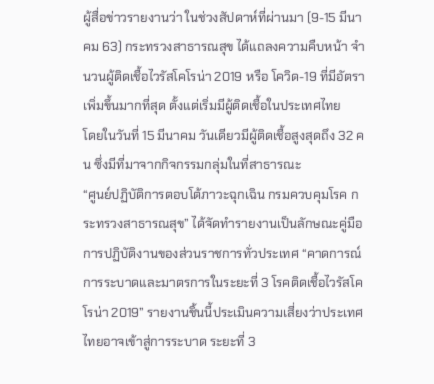ผู้สื่อข่าวรายงานว่า ในช่วงสัปดาห์ที่ผ่านมา (9-15 มีนาคม 63) กระทรวงสาธารณสุข ได้แถลงความคืบหน้า จำนวนผู้ติดเชื้อไวรัสโคโรน่า 2019 หรือ โควิด-19 ที่มีอัตราเพิ่มขึ้นมากที่สุด ตั้งแต่เริ่มมีผู้ติดเชื้อในประเทศไทย
โดยในวันที่ 15 มีนาคม วันเดียวมีผู้ติดเชื้อสูงสุดถึง 32 คน ซึ่งมีที่มาจากกิจกรรมกลุ่มในที่สาธารณะ
“ศูนย์ปฏิบัติการตอบโต้ภาวะฉุกเฉิน กรมควบคุมโรค กระทรวงสาธารณสุข” ได้จัดทำรายงานเป็นลักษณะคู่มือการปฏิบัติงานของส่วนราชการทั่วประเทศ “คาดการณ์การระบาดและมาตรการในระยะที่ 3 โรคติดเชื้อไวรัสโคโรน่า 2019” รายงานชิ้นนี้ประเมินความเสี่ยงว่าประเทศไทยอาจเข้าสู่การระบาด ระยะที่ 3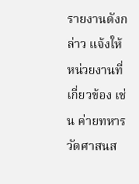รายงานดังกล่าว แจ้งให้หน่วยงานที่เกี่ยวข้อง เช่น ค่ายทหาร วัดศาสนส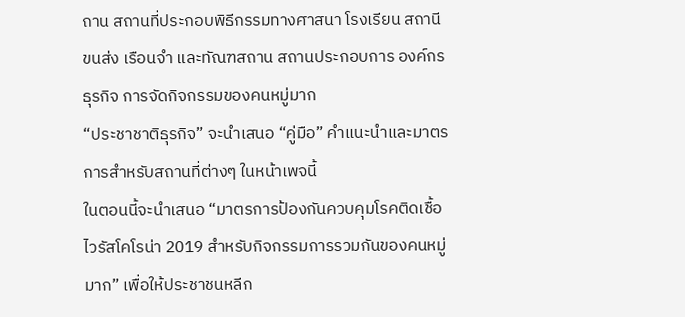ถาน สถานที่ประกอบพิธีกรรมทางศาสนา โรงเรียน สถานีขนส่ง เรือนจำ และทัณฑสถาน สถานประกอบการ องค์กรธุรกิจ การจัดกิจกรรมของคนหมู่มาก
“ประชาชาติธุรกิจ” จะนำเสนอ “คู่มือ” คำแนะนำและมาตรการสำหรับสถานที่ต่างๆ ในหน้าเพจนี้
ในตอนนี้จะนำเสนอ “มาตรการป้องกันควบคุมโรคติดเชื้อไวรัสโคโรน่า 2019 สำหรับกิจกรรมการรวมกันของคนหมู่มาก” เพื่อให้ประชาชนหลีก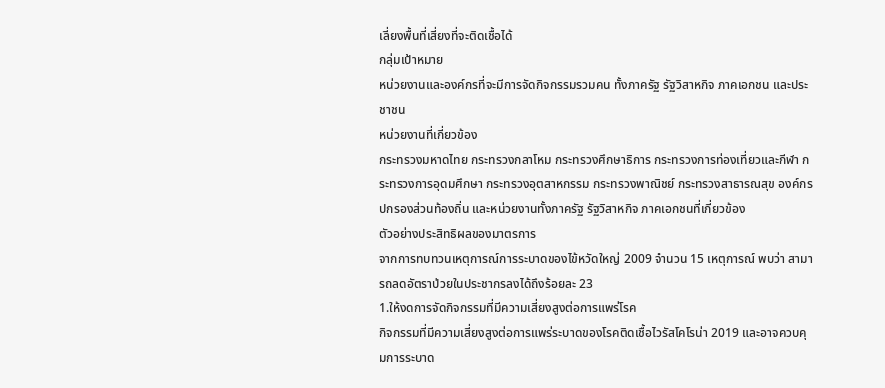เลี่ยงพื้นที่เสี่ยงที่จะติดเชื้อได้
กลุ่มเป้าหมาย
หน่วยงานและองค์กรที่จะมีการจัดกิจกรรมรวมคน ทั้งภาครัฐ รัฐวิสาหกิจ ภาคเอกชน และประชาชน
หน่วยงานที่เกี่ยวข้อง
กระทรวงมหาดไทย กระทรวงกลาโหม กระทรวงศึกษาธิการ กระทรวงการท่องเที่ยวและกีฬา กระทรวงการอุดมศึกษา กระทรวงอุตสาหกรรม กระทรวงพาณิชย์ กระทรวงสาธารณสุข องค์กรปกรองส่วนท้องถิ่น และหน่วยงานทั้งภาครัฐ รัฐวิสาหกิจ ภาคเอกชนที่เกี่ยวข้อง
ตัวอย่างประสิทธิผลของมาตรการ
จากการทบทวนเหตุการณ์การระบาดของไข้หวัดใหญ่ 2009 จำนวน 15 เหตุการณ์ พบว่า สามารถลดอัตราป่วยในประชากรลงได้ถึงร้อยละ 23
1.ให้งดการจัดกิจกรรมที่มีความเสี่ยงสูงต่อการแพร่โรค
กิจกรรมที่มีความเสี่ยงสูงต่อการแพร่ระบาดของโรคติดเชื้อไวรัสโคโรน่า 2019 และอาจควบคุมการระบาด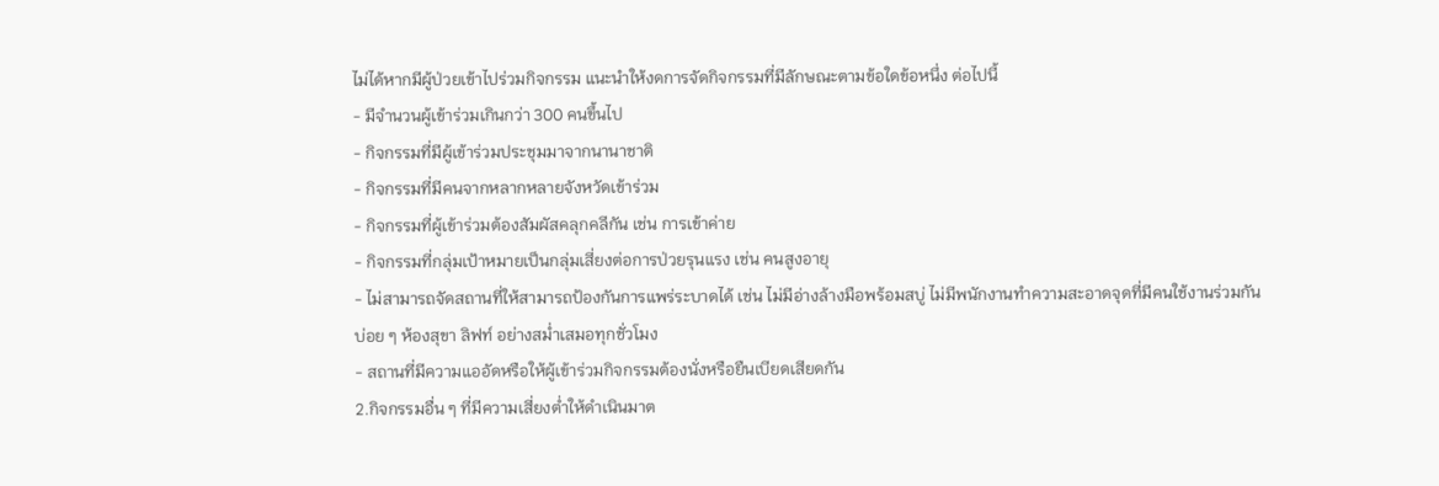ไม่ได้หากมีผู้ป่วยเข้าไปร่วมกิจกรรม แนะนำให้งดการจัดกิจกรรมที่มีลักษณะตามข้อใดข้อหนึ่ง ต่อไปนี้
- มีจำนวนผู้เข้าร่วมเกินกว่า 300 คนขึ้นไป
- กิจกรรมที่มีผู้เข้าร่วมประชุมมาจากนานาชาติ
- กิจกรรมที่มีคนจากหลากหลายจังหวัดเข้าร่วม
- กิจกรรมที่ผู้เข้าร่วมต้องสัมผัสคลุกคลีกัน เช่น การเข้าค่าย
- กิจกรรมที่กลุ่มเป้าหมายเป็นกลุ่มเสี่ยงต่อการป่วยรุนแรง เช่น คนสูงอายุ
- ไม่สามารถจัดสถานที่ให้สามารถป้องกันการแพร่ระบาดได้ เช่น ไม่มีอ่างล้างมือพร้อมสบู่ ไม่มีพนักงานทำความสะอาดจุดที่มีคนใช้งานร่วมกันบ่อย ๆ ห้องสุขา ลิฟท์ อย่างสม่ำเสมอทุกชั่วโมง
- สถานที่มีความแออัดหรือให้ผู้เข้าร่วมกิจกรรมต้องนั่งหรือยืนเบียดเสียดกัน
2.กิจกรรมอื่น ๆ ที่มีความเสี่ยงต่ำให้ดำเนินมาต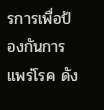รการเพื่อป้องกันการแพร่โรค ดัง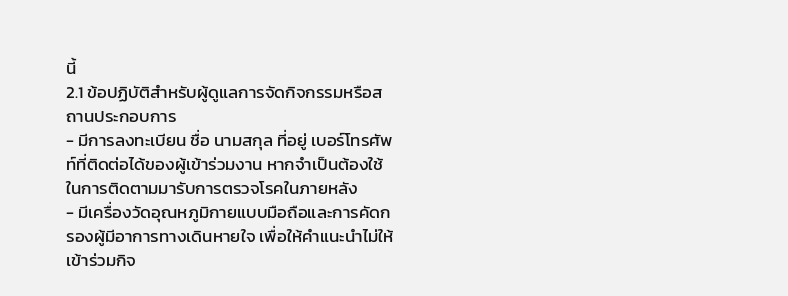นี้
2.1 ข้อปฏิบัติสำหรับผู้ดูแลการจัดกิจกรรมหรือสถานประกอบการ
- มีการลงทะเบียน ชื่อ นามสกุล ที่อยู่ เบอร์โทรศัพท์ที่ติดต่อได้ของผู้เข้าร่วมงาน หากจำเป็นต้องใช้ในการติดตามมารับการตรวจโรคในภายหลัง
- มีเครื่องวัดอุณหภูมิกายแบบมือถือและการคัดกรองผู้มีอาการทางเดินหายใจ เพื่อให้คำแนะนำไม่ให้เข้าร่วมกิจ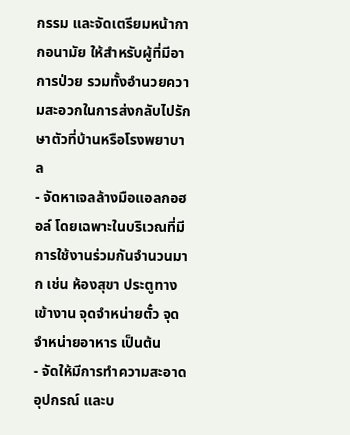กรรม และจัดเตรียมหน้ากากอนามัย ให้สำหรับผู้ที่มีอาการป่วย รวมทั้งอำนวยความสะอวกในการส่งกลับไปรักษาตัวที่บ้านหรือโรงพยาบาล
- จัดหาเจลล้างมือแอลกอฮอล์ โดยเฉพาะในบริเวณที่มีการใช้งานร่วมกันจำนวนมาก เช่น ห้องสุขา ประตูทางเข้างาน จุดจำหน่ายตั๋ว จุดจำหน่ายอาหาร เป็นต้น
- จัดให้มีการทำความสะอาดอุปกรณ์ และบ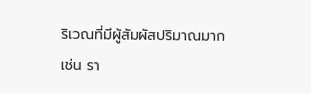ริเวณที่มีผู้สัมผัสปริมาณมาก เช่น รา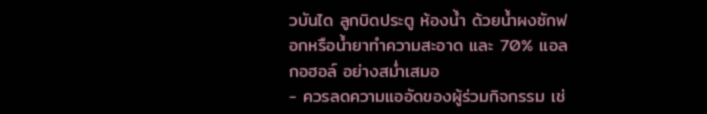วบันได ลูกบิดประตู ห้องน้ำ ด้วยน้ำผงซักฟอกหรือน้ำยาทำความสะอาด และ 70% แอลกอฮอล์ อย่างสม่ำเสมอ
- ควรลดความแออัดของผู้ร่วมกิจกรรม เช่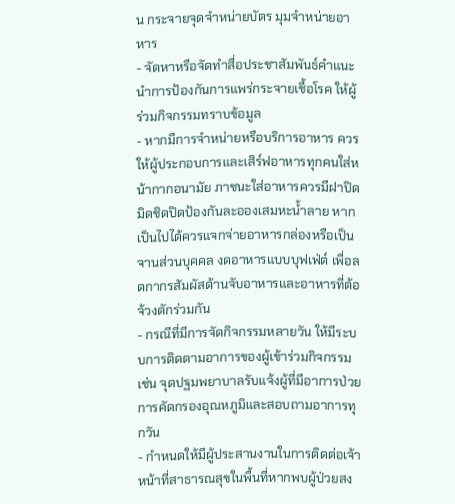น กระจายจุดจำหน่ายบัตร มุมจำหน่ายอาหาร
- จัดหาหรือจัดทำสื่อประชาสัมพันธ์คำแนะนำการป้องกันการแพร่กระจายเชื้อโรค ให้ผู้ร่วมกิจกรรมทราบข้อมูล
- หากมีการจำหน่ายหรือบริการอาหาร ควรให้ผู้ประกอบการและเสิร์ฟอาหารทุกคนใส่หน้ากากอนามัย ภาชนะใส่อาหารควรมีฝาปิดมิดชิดปิดป้องกันละอองเสมหะน้ำลาย หากเป็นไปได้ควรแจกจ่ายอาหารกล่องหรือเป็นจานส่วนบุคคล งดอาหารแบบบุฟเฟ่ต์ เพื่อลดกากรสัมผัสด้านจับอาหารและอาหารที่ต้อจ้วงตักร่วมกัน
- กรณีที่มีการจัดกิจกรรมหลายวัน ให้มีระบบการติดตามอาการของผู้เข้าร่วมกิจกรรม เช่น จุดปฐมพยาบาลรับแจ้งผู้ที่มีอาการป่วย การคัดกรองอุณหภูมิและสอบถามอาการทุกวัน
- กำหนดให้มีผู้ประสานงานในการติดต่อเจ้าหน้าที่สาธารณสุขในพื้นที่หากพบผู้ป่วยสง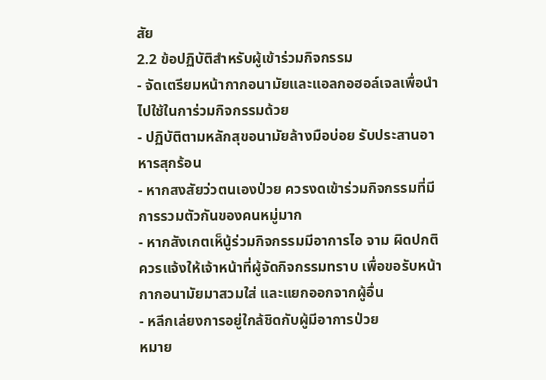สัย
2.2 ข้อปฏิบัติสำหรับผู้เข้าร่วมกิจกรรม
- จัดเตรียมหน้ากากอนามัยและแอลกอฮอล์เจลเพื่อนำไปใช้ในการ่วมกิจกรรมด้วย
- ปฏิบัติตามหลักสุขอนามัยล้างมือบ่อย รับประสานอาหารสุกร้อน
- หากสงสัยว่วตนเองป่วย ควรงดเข้าร่วมกิจกรรมที่มีการรวมตัวกันของคนหมู่มาก
- หากสังเกตเห็นู้ร่วมกิจกรรมมีอาการไอ จาม ผิดปกติ ควรแจ้งให้เจ้าหน้าที่ผู้จัดกิจกรรมทราบ เพื่อขอรับหน้ากากอนามัยมาสวมใส่ และแยกออกจากผู้อื่น
- หลีกเล่ยงการอยู่ใกล้ชิดกับผู้มีอาการป่วย
หมาย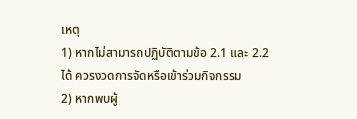เหตุ
1) หากไม่สามารถปฏิบัติตามข้อ 2.1 และ 2.2 ได้ ควรงวดการจัดหรือเข้าร่วมกิจกรรม
2) หากพบผู้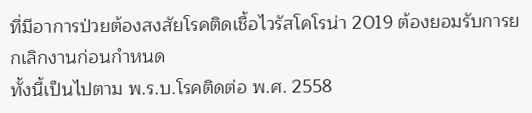ที่มีอาการป่วยต้องสงสัยโรคติดเชื้อไวรัสโคโรน่า 2019 ต้องยอมรับการยกเลิกงานก่อนกำหนด
ทั้งนี้เป็นไปตาม พ.ร.บ.โรคติดต่อ พ.ศ. 2558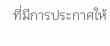ที่มีการประกาศให้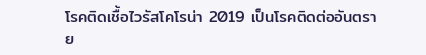โรคติดเชื้อไวรัสโคโรน่า 2019 เป็นโรคติดต่ออันตราย